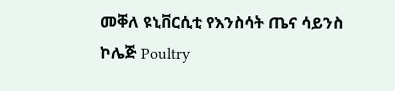መቐለ ዩኒቨርሲቲ የእንስሳት ጤና ሳይንስ ኮሌጅ Poultry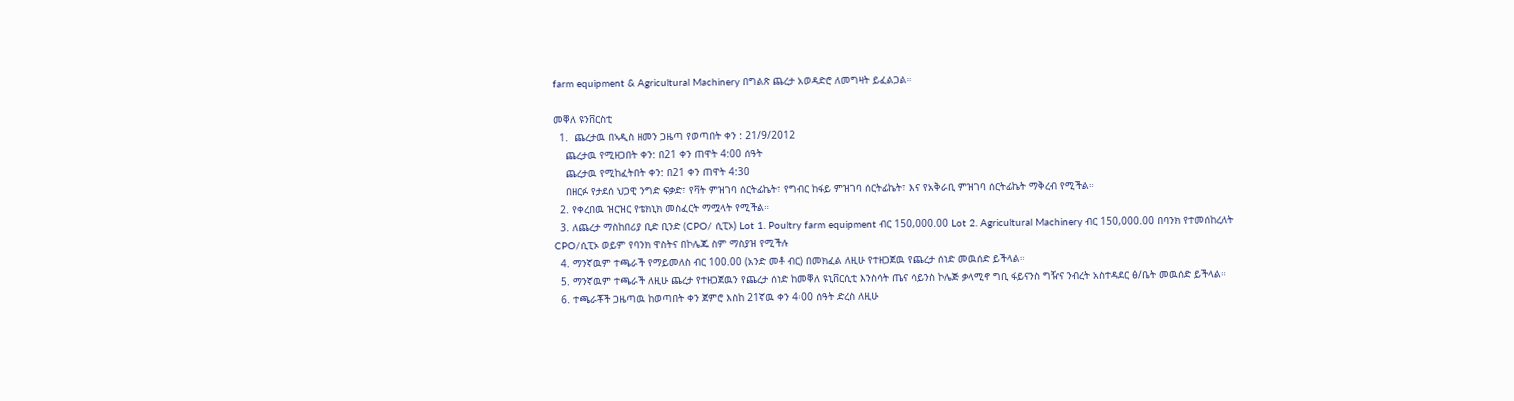farm equipment & Agricultural Machinery በግልጽ ጨረታ አወዳድሮ ለመግዛት ይፈልጋል።

መቐለ ዩንቨርስቲ
  1.  ጨረታዉ በኣዲስ ዘመን ጋዜጣ የወጣበት ቀን : 21/9/2012
    ጨረታዉ የሚዘጋበት ቀን: በ21 ቀን ጠዋት 4:00 ሰዓት
    ጨረታዉ የሚከፈትበት ቀን: በ21 ቀን ጠዋት 4:30
    በዘርፉ የታደሰ ህጋዊ ንግድ ፍቃድ፣ የቫት ምዝገባ ሰርትፊኬት፣ የግብር ከፋይ ምዝገባ ሰርትፊኬት፣ እና የአቅራቢ ምዝገባ ሰርትፊኬት ማቅረብ የሚችል።
  2. የቀረበዉ ዝርዝር የቴክኒክ መስፈርት ማሟላት የሚችል።
  3. ለጨረታ ማስከበሪያ ቢድ ቢንድ (CPO/ ሲፒኦ) Lot 1. Poultry farm equipment ብር 150,000.00 Lot 2. Agricultural Machinery ብር 150,000.00 በባንክ የተመሰከረለት CPO/ሲፒኦ ወይም የባንክ ዋስትና በኮሌጁ ስም ማስያዝ የሚችሉ
  4. ማንኛዉም ተጫራች የማይመለስ ብር 100.00 (አንድ መቶ ብር) በመክፈል ለዚሁ የተዘጋጀዉ የጨረታ ሰነድ መዉሰድ ይችላል።
  5. ማንኛዉም ተጫራች ለዚሁ ጨረታ የተዘጋጀዉን የጨረታ ሰነድ ከመቐለ ዩኒቨርሲቲ እንስሳት ጤና ሳይንስ ኮሌጅ ቃላሚኖ ግቢ ፋይናንስ ግዥና ንብረት አስተዳደር ፅ/ቤት መዉሰድ ይችላል።
  6. ተጫራቾች ጋዜጣዉ ከወጣበት ቀን ጀምሮ እስከ 21ኛዉ ቀን 4፡00 ሰዓት ድረስ ለዚሁ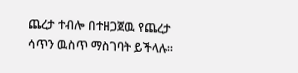ጨረታ ተብሎ በተዘጋጀዉ የጨረታ ሳጥን ዉስጥ ማስገባት ይችላሉ።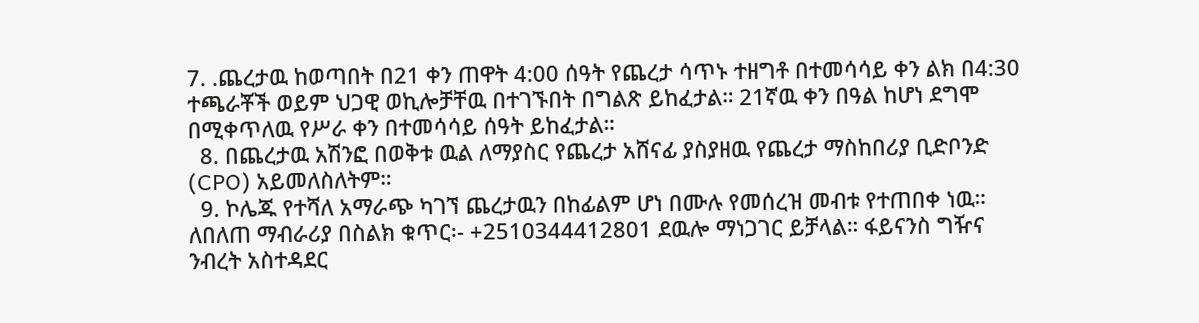7. .ጨረታዉ ከወጣበት በ21 ቀን ጠዋት 4:00 ሰዓት የጨረታ ሳጥኑ ተዘግቶ በተመሳሳይ ቀን ልክ በ4:30 ተጫራቾች ወይም ህጋዊ ወኪሎቻቸዉ በተገኙበት በግልጽ ይከፈታል። 21ኛዉ ቀን በዓል ከሆነ ደግሞ በሚቀጥለዉ የሥራ ቀን በተመሳሳይ ሰዓት ይከፈታል።
  8. በጨረታዉ አሽንፎ በወቅቱ ዉል ለማያስር የጨረታ አሸናፊ ያስያዘዉ የጨረታ ማስከበሪያ ቢድቦንድ (CPO) አይመለስለትም።
  9. ኮሌጁ የተሻለ አማራጭ ካገኘ ጨረታዉን በከፊልም ሆነ በሙሉ የመሰረዝ መብቱ የተጠበቀ ነዉ። ለበለጠ ማብራሪያ በስልክ ቁጥር፡- +2510344412801 ደዉሎ ማነጋገር ይቻላል። ፋይናንስ ግዥና ንብረት አስተዳደር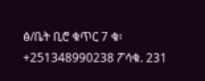ፅ/ቤት ቢሮ ቁጥር 7 ቁ፡ +251348990238 ፖሳቁ. 231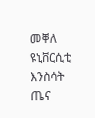መቐለ ዩኒቨርሲቲ እንስሳት ጤና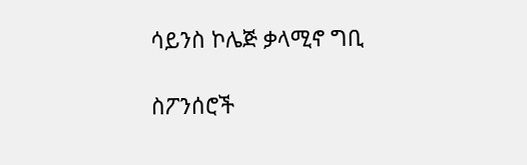ሳይንስ ኮሌጅ ቃላሚኖ ግቢ

ስፖንሰሮች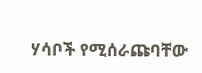ሃሳቦች የሚሰራጩባቸው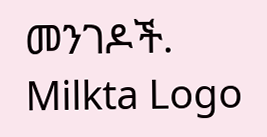መንገዶች.
Milkta Logo